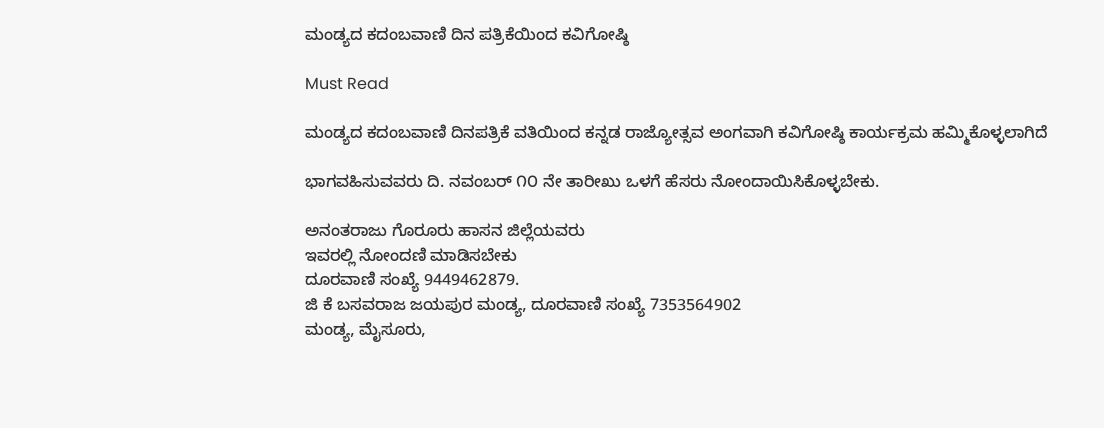ಮಂಡ್ಯದ ಕದಂಬವಾಣಿ ದಿನ ಪತ್ರಿಕೆಯಿಂದ ಕವಿಗೋಷ್ಠಿ

Must Read

ಮಂಡ್ಯದ ಕದಂಬವಾಣಿ ದಿನಪತ್ರಿಕೆ ವತಿಯಿಂದ ಕನ್ನಡ ರಾಜ್ಯೋತ್ಸವ ಅಂಗವಾಗಿ ಕವಿಗೋಷ್ಠಿ ಕಾರ್ಯಕ್ರಮ ಹಮ್ಮಿಕೊಳ್ಳಲಾಗಿದೆ

ಭಾಗವಹಿಸುವವರು ದಿ. ನವಂಬರ್ ೧೦ ನೇ ತಾರೀಖು ಒಳಗೆ ಹೆಸರು ನೋಂದಾಯಿಸಿಕೊಳ್ಳಬೇಕು.

ಅನಂತರಾಜು ಗೊರೂರು ಹಾಸನ ಜಿಲ್ಲೆಯವರು
ಇವರಲ್ಲಿ ನೋಂದಣಿ ಮಾಡಿಸಬೇಕು
ದೂರವಾಣಿ ಸಂಖ್ಯೆ 9449462879.
ಜಿ ಕೆ ಬಸವರಾಜ ಜಯಪುರ ಮಂಡ್ಯ, ದೂರವಾಣಿ ಸಂಖ್ಯೆ 7353564902
ಮಂಡ್ಯ, ಮೈಸೂರು,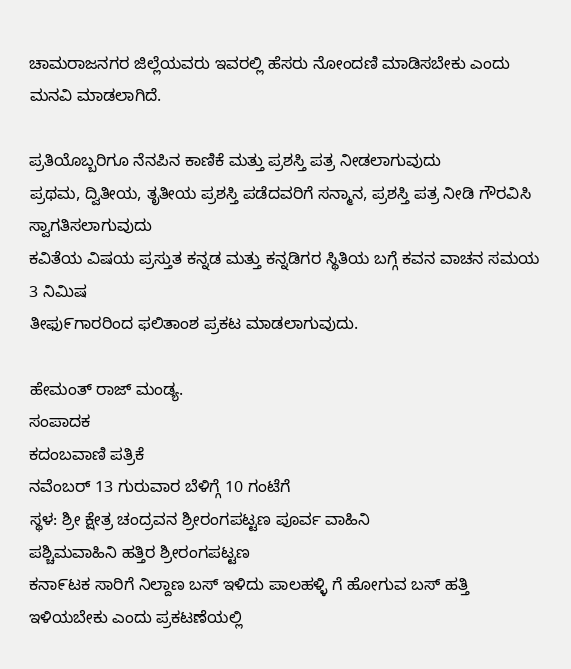ಚಾಮರಾಜನಗರ ಜಿಲ್ಲೆಯವರು ಇವರಲ್ಲಿ ಹೆಸರು ನೋಂದಣಿ ಮಾಡಿಸಬೇಕು ಎಂದು
ಮನವಿ ಮಾಡಲಾಗಿದೆ.

ಪ್ರತಿಯೊಬ್ಬರಿಗೂ ನೆನಪಿನ ಕಾಣಿಕೆ ಮತ್ತು ಪ್ರಶಸ್ತಿ ಪತ್ರ ನೀಡಲಾಗುವುದು
ಪ್ರಥಮ, ದ್ವಿತೀಯ, ತೃತೀಯ ಪ್ರಶಸ್ತಿ ಪಡೆದವರಿಗೆ ಸನ್ಮಾನ, ಪ್ರಶಸ್ತಿ ಪತ್ರ ನೀಡಿ ಗೌರವಿಸಿ ಸ್ವಾಗತಿಸಲಾಗುವುದು
ಕವಿತೆಯ ವಿಷಯ ಪ್ರಸ್ತುತ ಕನ್ನಡ ಮತ್ತು ಕನ್ನಡಿಗರ ಸ್ಥಿತಿಯ ಬಗ್ಗೆ ಕವನ ವಾಚನ ಸಮಯ 3 ನಿಮಿಷ
ತೀಫು೯ಗಾರರಿಂದ ಫಲಿತಾಂಶ ಪ್ರಕಟ ಮಾಡಲಾಗುವುದು.

ಹೇಮಂತ್ ರಾಜ್ ಮಂಡ್ಯ.
ಸಂಪಾದಕ
ಕದಂಬವಾಣಿ ಪತ್ರಿಕೆ
ನವೆಂಬರ್ 13 ಗುರುವಾರ ಬೆಳಿಗ್ಗೆ 10 ಗಂಟೆಗೆ
ಸ್ಥಳ: ಶ್ರೀ ಕ್ಷೇತ್ರ ಚಂದ್ರವನ ಶ್ರೀರಂಗಪಟ್ಟಣ ಪೂರ್ವ ವಾಹಿನಿ
ಪಶ್ಚಿಮವಾಹಿನಿ ಹತ್ತಿರ ಶ್ರೀರಂಗಪಟ್ಟಣ
ಕನಾ೯ಟಕ ಸಾರಿಗೆ ನಿಲ್ದಾಣ ಬಸ್ ಇಳಿದು ಪಾಲಹಳ್ಳಿ ಗೆ ಹೋಗುವ ಬಸ್ ಹತ್ತಿ ಇಳಿಯಬೇಕು ಎಂದು ಪ್ರಕಟಣೆಯಲ್ಲಿ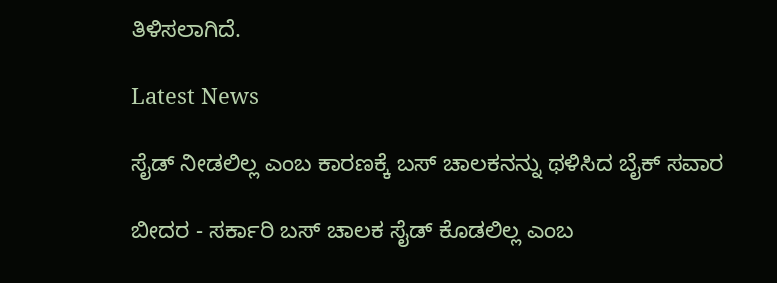ತಿಳಿಸಲಾಗಿದೆ.

Latest News

ಸೈಡ್ ನೀಡಲಿಲ್ಲ ಎಂಬ ಕಾರಣಕ್ಕೆ ಬಸ್ ಚಾಲಕನನ್ನು ಥಳಿಸಿದ ಬೈಕ್ ಸವಾರ

ಬೀದರ - ಸರ್ಕಾರಿ ಬಸ್ ಚಾಲಕ ಸೈಡ್ ಕೊಡಲಿಲ್ಲ ಎಂಬ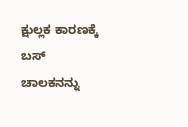ಕ್ಷುಲ್ಲಕ ಕಾರಣಕ್ಕೆ ಬಸ್ ಚಾಲಕನನ್ನು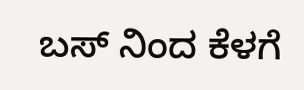ಬಸ್ ನಿಂದ ಕೆಳಗೆ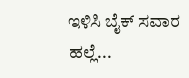ಇಳಿಸಿ ಬೈಕ್ ಸವಾರ ಹಲ್ಲೆ...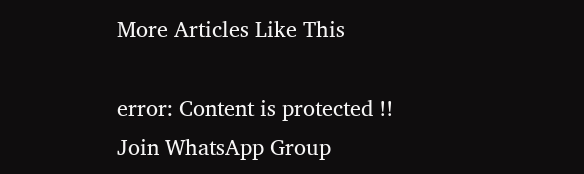More Articles Like This

error: Content is protected !!
Join WhatsApp Group